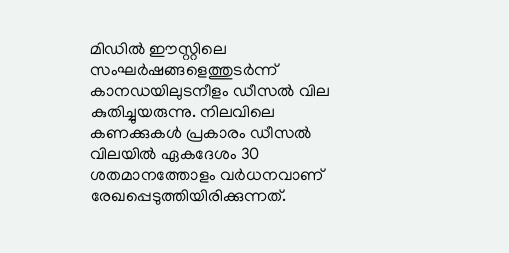മിഡിൽ ഈസ്റ്റിലെ സംഘർഷങ്ങളെത്തുടർന്ന് കാനഡയിലുടനീളം ഡീസൽ വില കുതിച്ചുയരുന്നു. നിലവിലെ കണക്കുകൾ പ്രകാരം ഡീസൽ വിലയിൽ ഏകദേശം 30 ശതമാനത്തോളം വർധനവാണ് രേഖപ്പെടുത്തിയിരിക്കുന്നത്.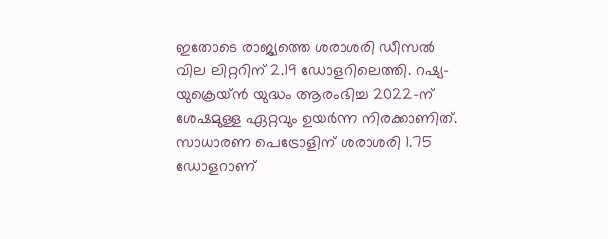ഇതോടെ രാജ്യത്തെ ശരാശരി ഡീസൽ വില ലിറ്ററിന് 2.19 ഡോളറിലെത്തി. റഷ്യ-യുക്രെയ്ൻ യുദ്ധം ആരംഭിച്ച 2022-ന് ശേഷമുള്ള ഏറ്റവും ഉയർന്ന നിരക്കാണിത്.
സാധാരണ പെട്രോളിന് ശരാശരി 1.75 ഡോളറാണ്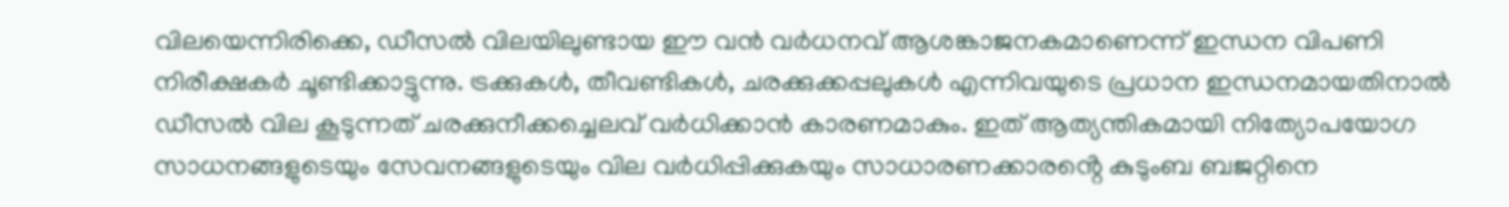വിലയെന്നിരിക്കെ, ഡീസൽ വിലയിലുണ്ടായ ഈ വൻ വർധനവ് ആശങ്കാജനകമാണെന്ന് ഇന്ധന വിപണി നിരീക്ഷകർ ചൂണ്ടിക്കാട്ടുന്നു. ട്രക്കുകൾ, തീവണ്ടികൾ, ചരക്കുക്കപ്പലുകൾ എന്നിവയുടെ പ്രധാന ഇന്ധനമായതിനാൽ ഡീസൽ വില കൂടുന്നത് ചരക്കുനീക്കച്ചെലവ് വർധിക്കാൻ കാരണമാകും. ഇത് ആത്യന്തികമായി നിത്യോപയോഗ സാധനങ്ങളുടെയും സേവനങ്ങളുടെയും വില വർധിപ്പിക്കുകയും സാധാരണക്കാരൻ്റെ കുടുംബ ബജറ്റിനെ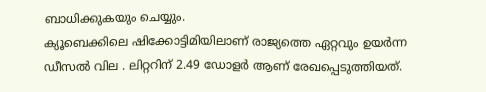ബാധിക്കുകയും ചെയ്യും.
ക്യൂബെക്കിലെ ഷിക്കോട്ടിമിയിലാണ് രാജ്യത്തെ ഏറ്റവും ഉയർന്ന ഡീസൽ വില . ലിറ്ററിന് 2.49 ഡോളർ ആണ് രേഖപ്പെടുത്തിയത്.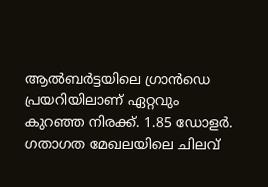ആൽബർട്ടയിലെ ഗ്രാൻഡെ പ്രയറിയിലാണ് ഏറ്റവും കുറഞ്ഞ നിരക്ക്. 1.85 ഡോളർ. ഗതാഗത മേഖലയിലെ ചിലവ്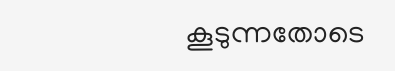കൂടുന്നതോടെ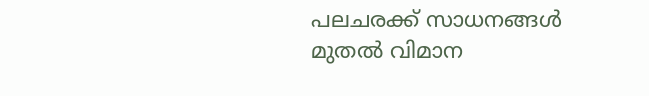പലചരക്ക് സാധനങ്ങൾ മുതൽ വിമാന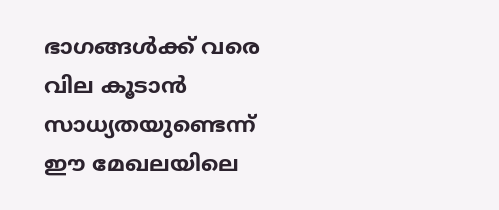ഭാഗങ്ങൾക്ക് വരെ വില കൂടാൻ സാധ്യതയുണ്ടെന്ന് ഈ മേഖലയിലെ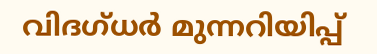വിദഗ്ധർ മുന്നറിയിപ്പ്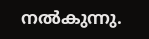നൽകുന്നു.